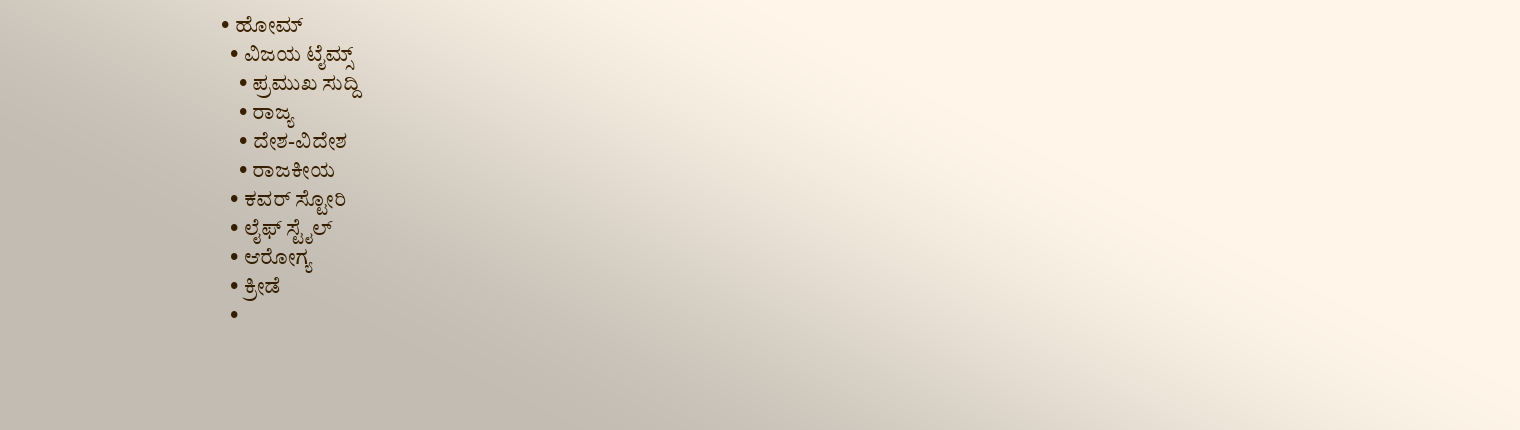• ಹೋಮ್
  • ವಿಜಯ ಟೈಮ್ಸ್‌
    • ಪ್ರಮುಖ ಸುದ್ದಿ
    • ರಾಜ್ಯ
    • ದೇಶ-ವಿದೇಶ
    • ರಾಜಕೀಯ
  • ಕವರ್‌ ಸ್ಟೋರಿ
  • ಲೈಫ್ ಸ್ಟೈಲ್
  • ಆರೋಗ್ಯ
  • ಕ್ರೀಡೆ
  •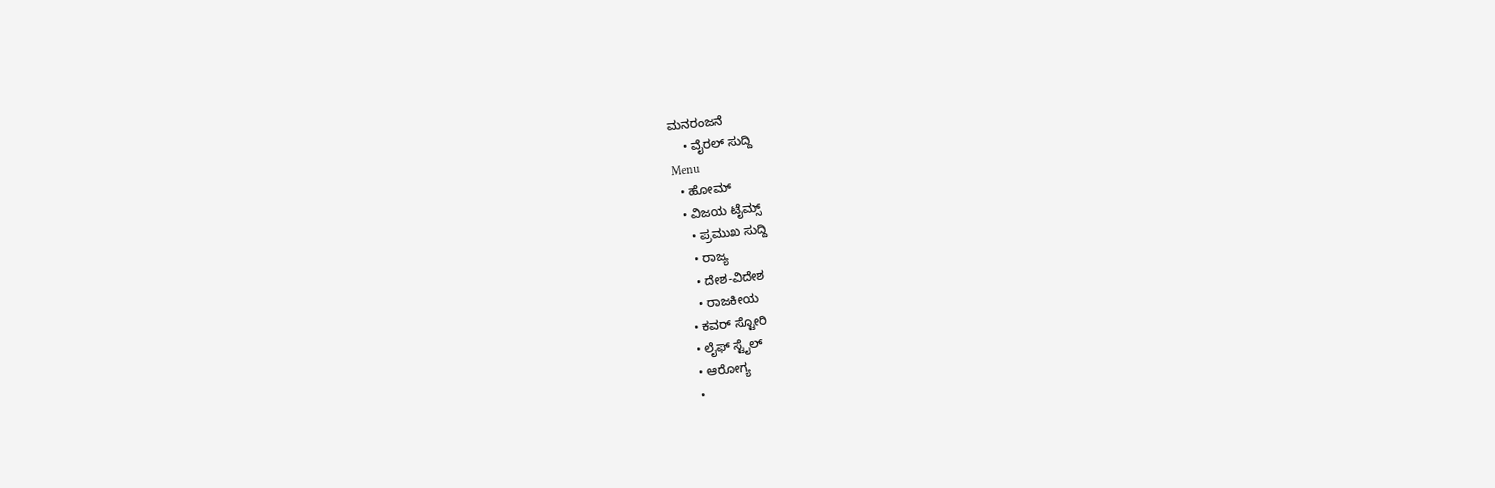ಮನರಂಜನೆ
    • ವೈರಲ್ ಸುದ್ದಿ
Menu
  • ಹೋಮ್
  • ವಿಜಯ ಟೈಮ್ಸ್‌
    • ಪ್ರಮುಖ ಸುದ್ದಿ
    • ರಾಜ್ಯ
    • ದೇಶ-ವಿದೇಶ
    • ರಾಜಕೀಯ
  • ಕವರ್‌ ಸ್ಟೋರಿ
  • ಲೈಫ್ ಸ್ಟೈಲ್
  • ಆರೋಗ್ಯ
  •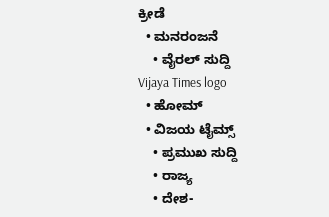ಕ್ರೀಡೆ
  • ಮನರಂಜನೆ
    • ವೈರಲ್ ಸುದ್ದಿ
Vijaya Times logo
  • ಹೋಮ್
  • ವಿಜಯ ಟೈಮ್ಸ್‌
    • ಪ್ರಮುಖ ಸುದ್ದಿ
    • ರಾಜ್ಯ
    • ದೇಶ-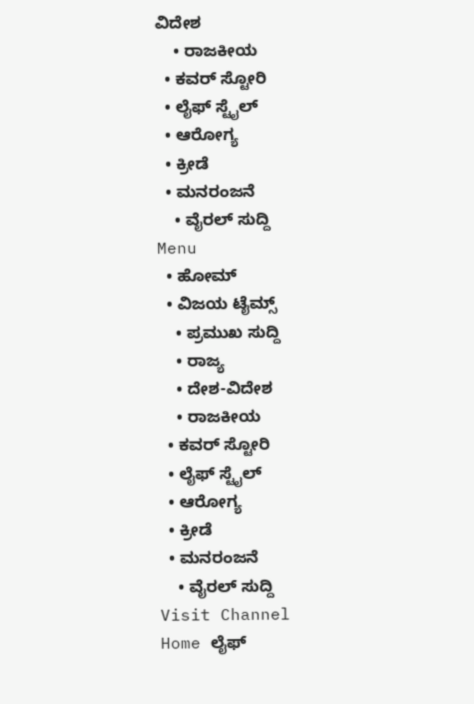ವಿದೇಶ
    • ರಾಜಕೀಯ
  • ಕವರ್‌ ಸ್ಟೋರಿ
  • ಲೈಫ್ ಸ್ಟೈಲ್
  • ಆರೋಗ್ಯ
  • ಕ್ರೀಡೆ
  • ಮನರಂಜನೆ
    • ವೈರಲ್ ಸುದ್ದಿ
Menu
  • ಹೋಮ್
  • ವಿಜಯ ಟೈಮ್ಸ್‌
    • ಪ್ರಮುಖ ಸುದ್ದಿ
    • ರಾಜ್ಯ
    • ದೇಶ-ವಿದೇಶ
    • ರಾಜಕೀಯ
  • ಕವರ್‌ ಸ್ಟೋರಿ
  • ಲೈಫ್ ಸ್ಟೈಲ್
  • ಆರೋಗ್ಯ
  • ಕ್ರೀಡೆ
  • ಮನರಂಜನೆ
    • ವೈರಲ್ ಸುದ್ದಿ
Visit Channel
Home ಲೈಫ್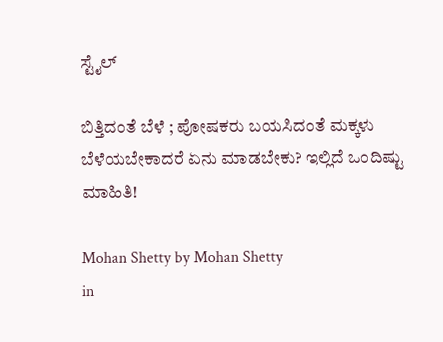ಸ್ಟೈಲ್

ಬಿತ್ತಿದಂತೆ ಬೆಳೆ ; ಪೋಷಕರು ಬಯಸಿದಂತೆ ಮಕ್ಕಳು ಬೆಳೆಯಬೇಕಾದರೆ ಏನು ಮಾಡಬೇಕು? ಇಲ್ಲಿದೆ ಒಂದಿಷ್ಟು ಮಾಹಿತಿ!

Mohan Shetty by Mohan Shetty
in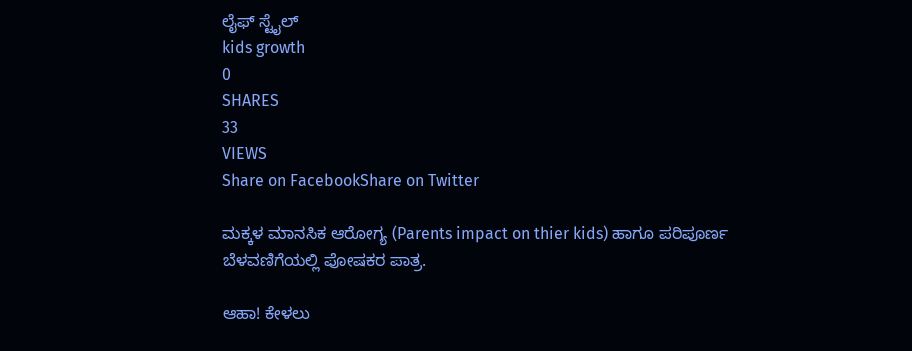ಲೈಫ್ ಸ್ಟೈಲ್
kids growth
0
SHARES
33
VIEWS
Share on FacebookShare on Twitter

ಮಕ್ಕಳ ಮಾನಸಿಕ ಆರೋಗ್ಯ (Parents impact on thier kids) ಹಾಗೂ ಪರಿಪೂರ್ಣ ಬೆಳವಣಿಗೆಯಲ್ಲಿ ಪೋಷಕರ ಪಾತ್ರ.

ಆಹಾ! ಕೇಳಲು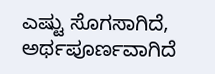ಎಷ್ಟು ಸೊಗಸಾಗಿದೆ, ಅರ್ಥಪೂರ್ಣವಾಗಿದೆ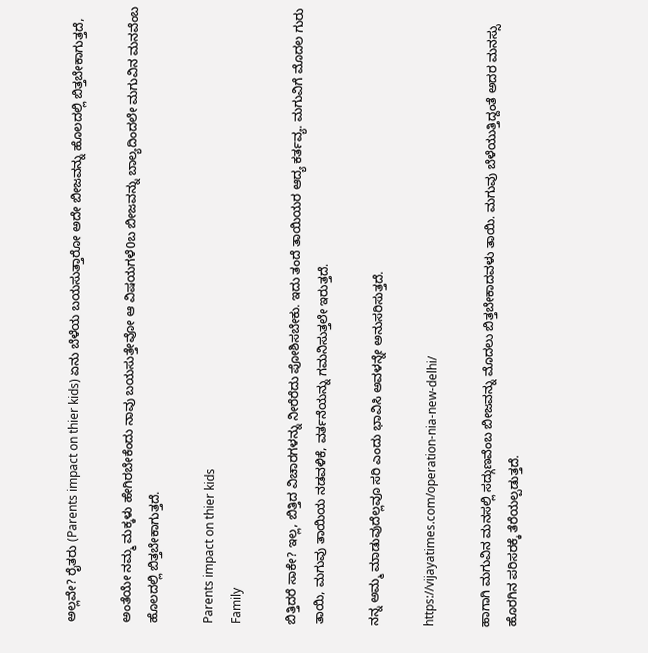ಅಲ್ಲವೇ? ರೈತರು (Parents impact on thier kids) ಏನು ಬೆಳೆಯ ಬಯಸುತ್ತಾರೋ ಅದೇ ಬೀಜವನ್ನು ಹೊಲದಲ್ಲಿ ಬಿತ್ತಬೇಕಾಗುತ್ತದೆ,

ಅಂತೆಯೇ ನಮ್ಮ ಮಕ್ಕಳು ಹೇಗಿರಬೇಕೆಂದು ನಾವು ಬಯಸುತ್ತೇವೋ ಆ ವಿಷಯಗಳೆ0ಬ ಬೀಜವನ್ನು ಬಾಲ್ಯದಿಂದಲೇ ಮಗುವಿನ ಮನವೆಂಬ ಹೊಲದಲ್ಲಿ ಬಿತ್ತಬೇಕಾಗುತ್ತದೆ.

Parents impact on thier kids
Family

ಬಿತ್ತಿದರೆ ಸಾಕೇ? ಇಲ್ಲ, ಬಿತ್ತಿದ ವಿಚಾರಗಳನ್ನು ನೀರೆರೆದು ಪೋಶಿಸಬೇಕು. ಇದು ತಂದೆ ತಾಯಿಯರ ಆದ್ಯ ಕರ್ತವ್ಯ. ಮಗುವಿಗೆ ಮೊದಲ ಗುರು ತಾಯಿ, ಮಗುವು ತಾಯಿಯ ನಡವಳಿಕೆ, ವರ್ತನೆಯನ್ನು ಗಮನಿಸುತ್ತಲೇ ಇರುತ್ತದೆ.

ನನ್ನ ಅಮ್ಮ ಮಾಡುವುದೆಲ್ಲವೂ ಸರಿ ಎಂದು ಭಾವಿಸಿ ಅವಳನ್ನೇ ಅನುಸರಿಸುತ್ತದೆ.

https://vijayatimes.com/operation-nia-new-delhi/

ಹಾಗಾಗಿ ಮಗುವಿನ ಮನಸಲ್ಲಿ ಸದ್ಗುಣವೆಂಬ ಬೀಜವನ್ನು ಮೊದಲು ಬಿತ್ತಬೇಕಾದವಳು ತಾಯಿ. ಮಗುವು ಬೆಳೆಯುತ್ತಿದ್ದಂತೆ ಅದರ ಮನಸ್ಸು ಹೊರಗಿನ ಪರಿಸರಕ್ಕೆ ತೆರೆಯಲ್ಪಡುತ್ತದೆ.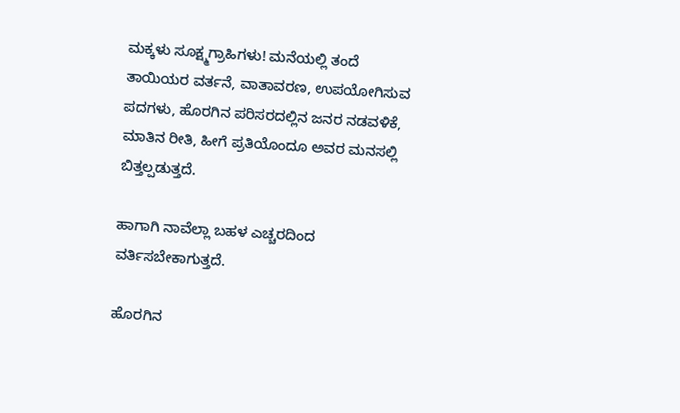ಮಕ್ಕಳು ಸೂಕ್ಷ್ಮಗ್ರಾಹಿಗಳು! ಮನೆಯಲ್ಲಿ ತಂದೆ ತಾಯಿಯರ ವರ್ತನೆ, ವಾತಾವರಣ, ಉಪಯೋಗಿಸುವ ಪದಗಳು, ಹೊರಗಿನ ಪರಿಸರದಲ್ಲಿನ ಜನರ ನಡವಳಿಕೆ, ಮಾತಿನ ರೀತಿ, ಹೀಗೆ ಪ್ರತಿಯೊಂದೂ ಅವರ ಮನಸಲ್ಲಿ ಬಿತ್ತಲ್ಪಡುತ್ತದೆ.

ಹಾಗಾಗಿ ನಾವೆಲ್ಲಾ ಬಹಳ ಎಚ್ಚರದಿಂದ ವರ್ತಿಸಬೇಕಾಗುತ್ತದೆ.

ಹೊರಗಿನ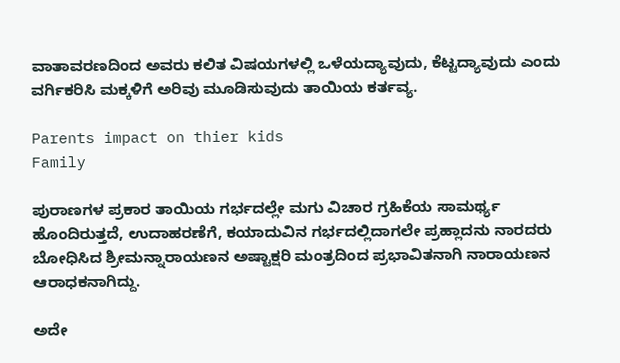ವಾತಾವರಣದಿಂದ ಅವರು ಕಲಿತ ವಿಷಯಗಳಲ್ಲಿ ಒಳೆಯದ್ಯಾವುದು, ಕೆಟ್ಟದ್ಯಾವುದು ಎಂದು ವರ್ಗಿಕರಿಸಿ ಮಕ್ಕಳಿಗೆ ಅರಿವು ಮೂಡಿಸುವುದು ತಾಯಿಯ ಕರ್ತವ್ಯ.

Parents impact on thier kids
Family

ಪುರಾಣಗಳ ಪ್ರಕಾರ ತಾಯಿಯ ಗರ್ಭದಲ್ಲೇ ಮಗು ವಿಚಾರ ಗ್ರಹಿಕೆಯ ಸಾಮರ್ಥ್ಯ ಹೊಂದಿರುತ್ತದೆ, ಉದಾಹರಣೆಗೆ, ಕಯಾದುವಿನ ಗರ್ಭದಲ್ಲಿದಾಗಲೇ ಪ್ರಹ್ಲಾದನು ನಾರದರು ಬೋಧಿಸಿದ ಶ್ರೀಮನ್ನಾರಾಯಣನ ಅಷ್ಟಾಕ್ಷರಿ ಮಂತ್ರದಿಂದ ಪ್ರಭಾವಿತನಾಗಿ ನಾರಾಯಣನ ಆರಾಧಕನಾಗಿದ್ದು.

ಅದೇ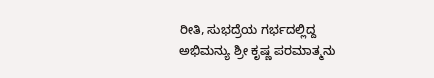ರೀತಿ, ಸುಭದ್ರೆಯ ಗರ್ಭದಲ್ಲಿದ್ದ ಅಭಿಮನ್ಯು ಶ್ರೀ ಕೃಷ್ಣ ಪರಮಾತ್ಮನು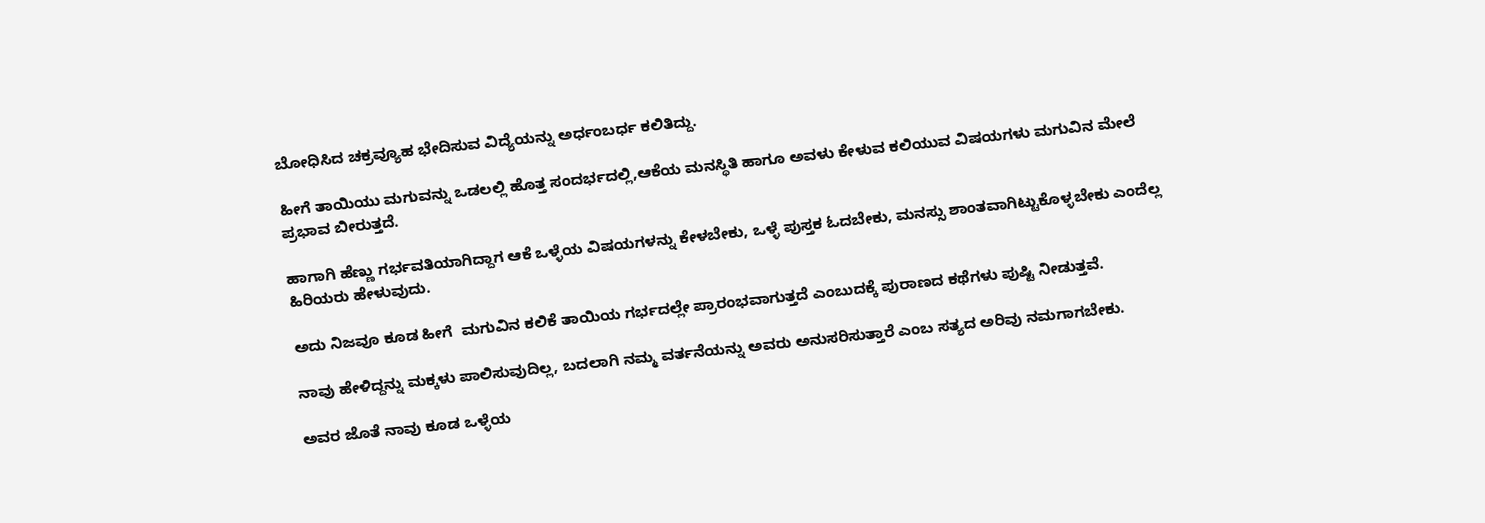ಬೋಧಿಸಿದ ಚಕ್ರವ್ಯೂಹ ಭೇದಿಸುವ ವಿದ್ಯೆಯನ್ನು ಅರ್ಧಂಬರ್ಧ ಕಲಿತಿದ್ದು.

ಹೀಗೆ ತಾಯಿಯು ಮಗುವನ್ನು ಒಡಲಲ್ಲಿ ಹೊತ್ತ ಸಂದರ್ಭದಲ್ಲಿ,ಆಕೆಯ ಮನಸ್ಥಿತಿ ಹಾಗೂ ಅವಳು ಕೇಳುವ ಕಲಿಯುವ ವಿಷಯಗಳು ಮಗುವಿನ ಮೇಲೆ ಪ್ರಭಾವ ಬೀರುತ್ತದೆ.

ಹಾಗಾಗಿ ಹೆಣ್ಣು ಗರ್ಭವತಿಯಾಗಿದ್ದಾಗ ಆಕೆ ಒಳ್ಳೆಯ ವಿಷಯಗಳನ್ನು ಕೇಳಬೇಕು, ಒಳ್ಳೆ ಪುಸ್ತಕ ಓದಬೇಕು, ಮನಸ್ಸು ಶಾಂತವಾಗಿಟ್ಟುಕೊಳ್ಳಬೇಕು ಎಂದೆಲ್ಲ ಹಿರಿಯರು ಹೇಳುವುದು.

ಅದು ನಿಜವೂ ಕೂಡ ಹೀಗೆ  ಮಗುವಿನ ಕಲಿಕೆ ತಾಯಿಯ ಗರ್ಭದಲ್ಲೇ ಪ್ರಾರಂಭವಾಗುತ್ತದೆ ಎಂಬುದಕ್ಕೆ ಪುರಾಣದ ಕಥೆಗಳು ಪುಷ್ಟಿ ನೀಡುತ್ತವೆ.

ನಾವು ಹೇಳಿದ್ದನ್ನು ಮಕ್ಕಳು ಪಾಲಿಸುವುದಿಲ್ಲ, ಬದಲಾಗಿ ನಮ್ಮ ವರ್ತನೆಯನ್ನು ಅವರು ಅನುಸರಿಸುತ್ತಾರೆ ಎಂಬ ಸತ್ಯದ ಅರಿವು ನಮಗಾಗಬೇಕು.

ಅವರ ಜೊತೆ ನಾವು ಕೂಡ ಒಳ್ಳೆಯ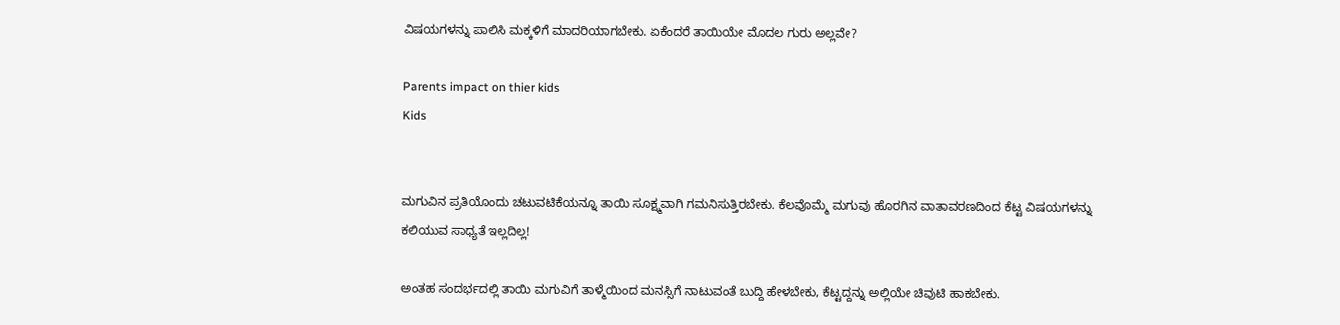ವಿಷಯಗಳನ್ನು ಪಾಲಿಸಿ ಮಕ್ಕಳಿಗೆ ಮಾದರಿಯಾಗಬೇಕು. ಏಕೆಂದರೆ ತಾಯಿಯೇ ಮೊದಲ ಗುರು ಅಲ್ಲವೇ?

Parents impact on thier kids
Kids


ಮಗುವಿನ ಪ್ರತಿಯೊಂದು ಚಟುವಟಿಕೆಯನ್ನೂ ತಾಯಿ ಸೂಕ್ಷ್ಮವಾಗಿ ಗಮನಿಸುತ್ತಿರಬೇಕು. ಕೆಲವೊಮ್ಮೆ ಮಗುವು ಹೊರಗಿನ ವಾತಾವರಣದಿಂದ ಕೆಟ್ಟ ವಿಷಯಗಳನ್ನು ಕಲಿಯುವ ಸಾಧ್ಯತೆ ಇಲ್ಲದಿಲ್ಲ!

ಅಂತಹ ಸಂದರ್ಭದಲ್ಲಿ ತಾಯಿ ಮಗುವಿಗೆ ತಾಳ್ಮೆಯಿಂದ ಮನಸ್ಸಿಗೆ ನಾಟುವಂತೆ ಬುದ್ದಿ ಹೇಳಬೇಕು, ಕೆಟ್ಟದ್ದನ್ನು ಅಲ್ಲಿಯೇ ಚಿವುಟಿ ಹಾಕಬೇಕು.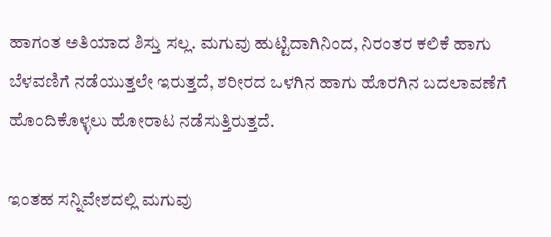ಹಾಗಂತ ಅತಿಯಾದ ಶಿಸ್ತು ಸಲ್ಲ. ಮಗುವು ಹುಟ್ಟಿದಾಗಿನಿಂದ, ನಿರಂತರ ಕಲಿಕೆ ಹಾಗು ಬೆಳವಣಿಗೆ ನಡೆಯುತ್ತಲೇ ಇರುತ್ತದೆ, ಶರೀರದ ಒಳಗಿನ ಹಾಗು ಹೊರಗಿನ ಬದಲಾವಣೆಗೆ ಹೊಂದಿಕೊಳ್ಳಲು ಹೋರಾಟ ನಡೆಸುತ್ತಿರುತ್ತದೆ.

ಇಂತಹ ಸನ್ನಿವೇಶದಲ್ಲಿ ಮಗುವು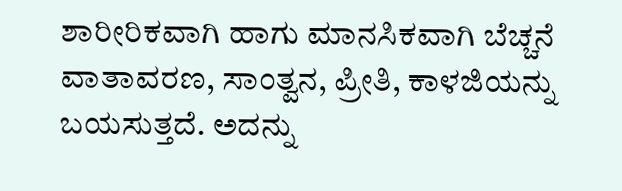ಶಾರೀರಿಕವಾಗಿ ಹಾಗು ಮಾನಸಿಕವಾಗಿ ಬೆಚ್ಚನೆ ವಾತಾವರಣ, ಸಾಂತ್ವನ, ಪ್ರೀತಿ, ಕಾಳಜಿಯನ್ನು ಬಯಸುತ್ತದೆ. ಅದನ್ನು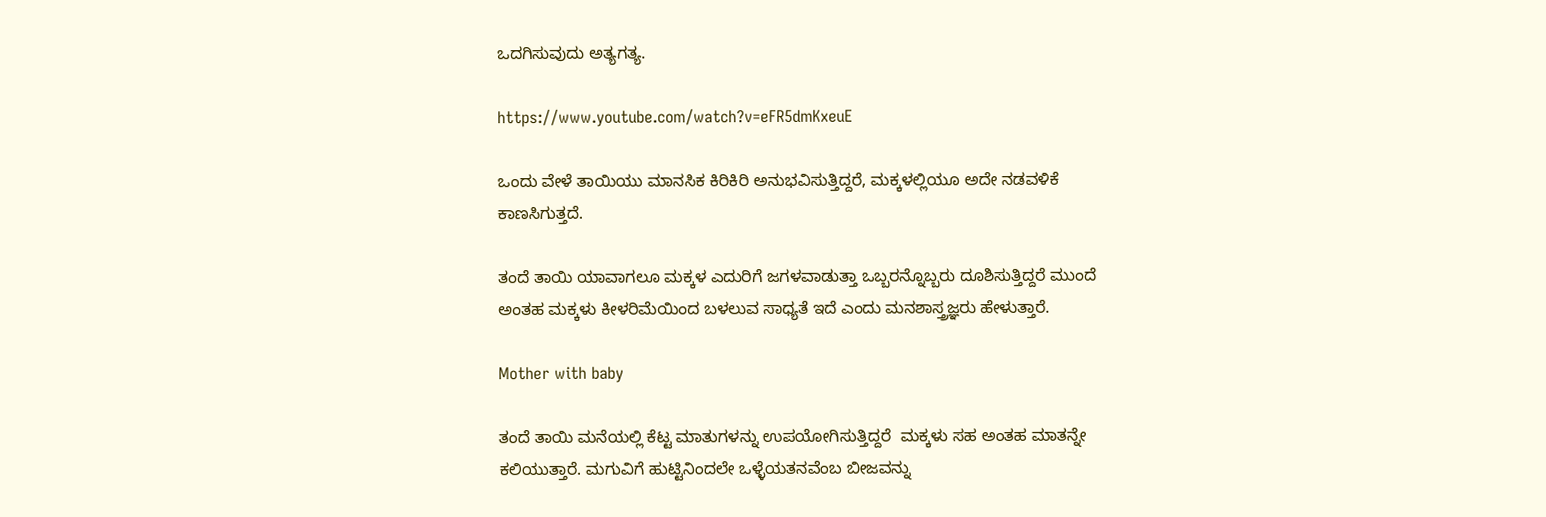ಒದಗಿಸುವುದು ಅತ್ಯಗತ್ಯ.

https://www.youtube.com/watch?v=eFR5dmKxeuE

ಒಂದು ವೇಳೆ ತಾಯಿಯು ಮಾನಸಿಕ ಕಿರಿಕಿರಿ ಅನುಭವಿಸುತ್ತಿದ್ದರೆ, ಮಕ್ಕಳಲ್ಲಿಯೂ ಅದೇ ನಡವಳಿಕೆ ಕಾಣಸಿಗುತ್ತದೆ.

ತಂದೆ ತಾಯಿ ಯಾವಾಗಲೂ ಮಕ್ಕಳ ಎದುರಿಗೆ ಜಗಳವಾಡುತ್ತಾ ಒಬ್ಬರನ್ನೊಬ್ಬರು ದೂಶಿಸುತ್ತಿದ್ದರೆ ಮುಂದೆ ಅಂತಹ ಮಕ್ಕಳು ಕೀಳರಿಮೆಯಿಂದ ಬಳಲುವ ಸಾಧ್ಯತೆ ಇದೆ ಎಂದು ಮನಶಾಸ್ತ್ರಜ್ಞರು ಹೇಳುತ್ತಾರೆ.

Mother with baby

ತಂದೆ ತಾಯಿ ಮನೆಯಲ್ಲಿ ಕೆಟ್ಟ ಮಾತುಗಳನ್ನು ಉಪಯೋಗಿಸುತ್ತಿದ್ದರೆ  ಮಕ್ಕಳು ಸಹ ಅಂತಹ ಮಾತನ್ನೇ ಕಲಿಯುತ್ತಾರೆ. ಮಗುವಿಗೆ ಹುಟ್ಟಿನಿಂದಲೇ ಒಳ್ಳೆಯತನವೆಂಬ ಬೀಜವನ್ನು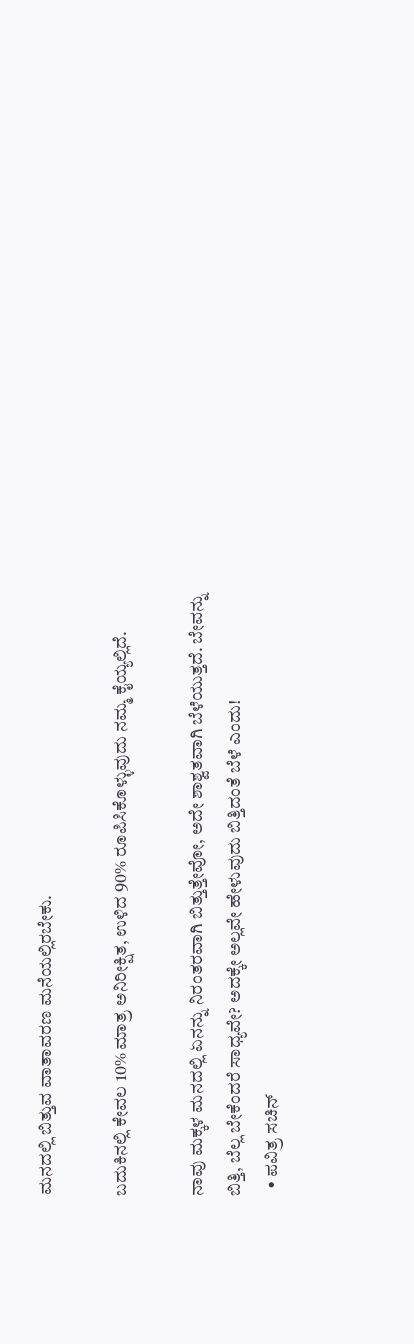ಮನದಲ್ಲಿ ಬಿತ್ತುವ ವಾತಾವರಣ ಮನೆಯಲ್ಲಿರಬೇಕು.

ಬದುಕಿನಲ್ಲಿ ಕೇವಲ 10% ಮಾತ್ರ ಅನಿರೀಕ್ಷಿತ, ಉಳಿದ 90% ರೂಪಿಸಿಕೊಳ್ಳುವುದು ನಮ್ಮ ಕೈಯ್ಯಲ್ಲಿದೆ.

ನಾವು ಮಕ್ಕಳ ಮನದಲ್ಲಿ ಏನನ್ನು ನಿರಂತರವಾಗಿ ಬಿತ್ತುತ್ತೇವೋ, ಅದೇ ಶಾಶ್ವತವಾಗಿ ಬೆಳೆಯುತ್ತದೆ. ಬೇವನ್ನು ಬಿತ್ತಿ, ಬೆಲ್ಲ ಬೇಕೆಂದರೆ ಸಾಧ್ಯವೇ? ಅದಕ್ಕೇ ಅಲ್ಲವೇ ಹೇಳುವುದು ಬಿತ್ತಿದಂತೆ ಬೆಳೆ ಎಂದು!
  • ಪವಿತ್ರ ಸಚಿನ್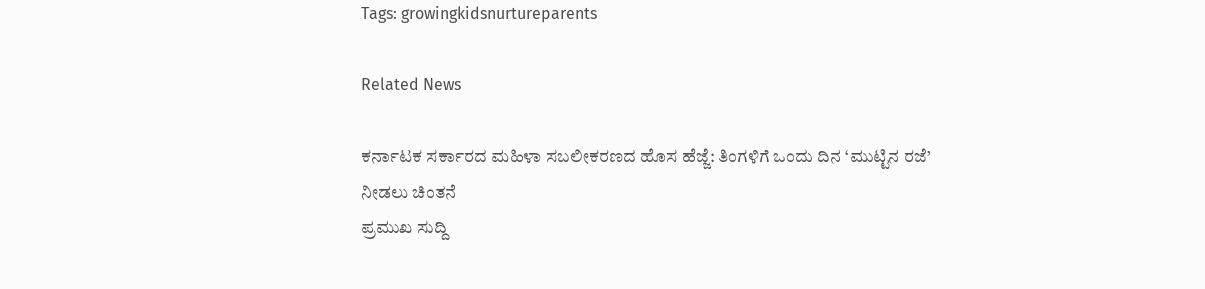Tags: growingkidsnurtureparents

Related News

ಕರ್ನಾಟಕ ಸರ್ಕಾರದ ಮಹಿಳಾ ಸಬಲೀಕರಣದ ಹೊಸ ಹೆಜ್ಜೆ: ತಿಂಗಳಿಗೆ ಒಂದು ದಿನ ‘ಮುಟ್ಟಿನ ರಜೆ’ ನೀಡಲು ಚಿಂತನೆ
ಪ್ರಮುಖ ಸುದ್ದಿ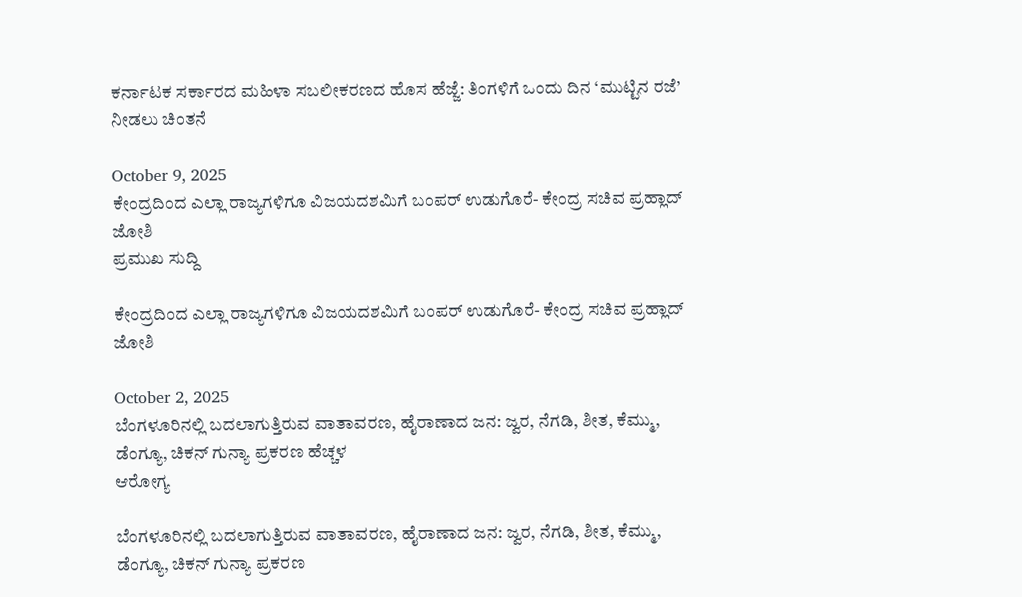ಕರ್ನಾಟಕ ಸರ್ಕಾರದ ಮಹಿಳಾ ಸಬಲೀಕರಣದ ಹೊಸ ಹೆಜ್ಜೆ: ತಿಂಗಳಿಗೆ ಒಂದು ದಿನ ‘ಮುಟ್ಟಿನ ರಜೆ’ ನೀಡಲು ಚಿಂತನೆ

October 9, 2025
ಕೇಂದ್ರದಿಂದ ಎಲ್ಲಾ ರಾಜ್ಯಗಳಿಗೂ ವಿಜಯದಶಮಿಗೆ ಬಂಪರ್‌ ಉಡುಗೊರೆ- ಕೇಂದ್ರ ಸಚಿವ ಪ್ರಹ್ಲಾದ್ ಜೋಶಿ
ಪ್ರಮುಖ ಸುದ್ದಿ

ಕೇಂದ್ರದಿಂದ ಎಲ್ಲಾ ರಾಜ್ಯಗಳಿಗೂ ವಿಜಯದಶಮಿಗೆ ಬಂಪರ್‌ ಉಡುಗೊರೆ- ಕೇಂದ್ರ ಸಚಿವ ಪ್ರಹ್ಲಾದ್ ಜೋಶಿ

October 2, 2025
ಬೆಂಗಳೂರಿನಲ್ಲಿ ಬದಲಾಗುತ್ತಿರುವ ವಾತಾವರಣ, ಹೈರಾಣಾದ ಜನ: ಜ್ವರ, ನೆಗಡಿ, ಶೀತ, ಕೆಮ್ಮು, ಡೆಂಗ್ಯೂ, ಚಿಕನ್ ಗುನ್ಯಾ ಪ್ರಕರಣ ಹೆಚ್ಚಳ
ಆರೋಗ್ಯ

ಬೆಂಗಳೂರಿನಲ್ಲಿ ಬದಲಾಗುತ್ತಿರುವ ವಾತಾವರಣ, ಹೈರಾಣಾದ ಜನ: ಜ್ವರ, ನೆಗಡಿ, ಶೀತ, ಕೆಮ್ಮು, ಡೆಂಗ್ಯೂ, ಚಿಕನ್ ಗುನ್ಯಾ ಪ್ರಕರಣ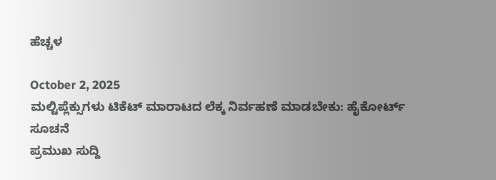ಹೆಚ್ಚಳ

October 2, 2025
ಮಲ್ಟಿಪ್ಲೆಕ್ಸುಗಳು ಟಿಕೆಟ್ ಮಾರಾಟದ ಲೆಕ್ಕ ನಿರ್ವಹಣೆ ಮಾಡಬೇಕು: ಹೈಕೋರ್ಟ್ ಸೂಚನೆ
ಪ್ರಮುಖ ಸುದ್ದಿ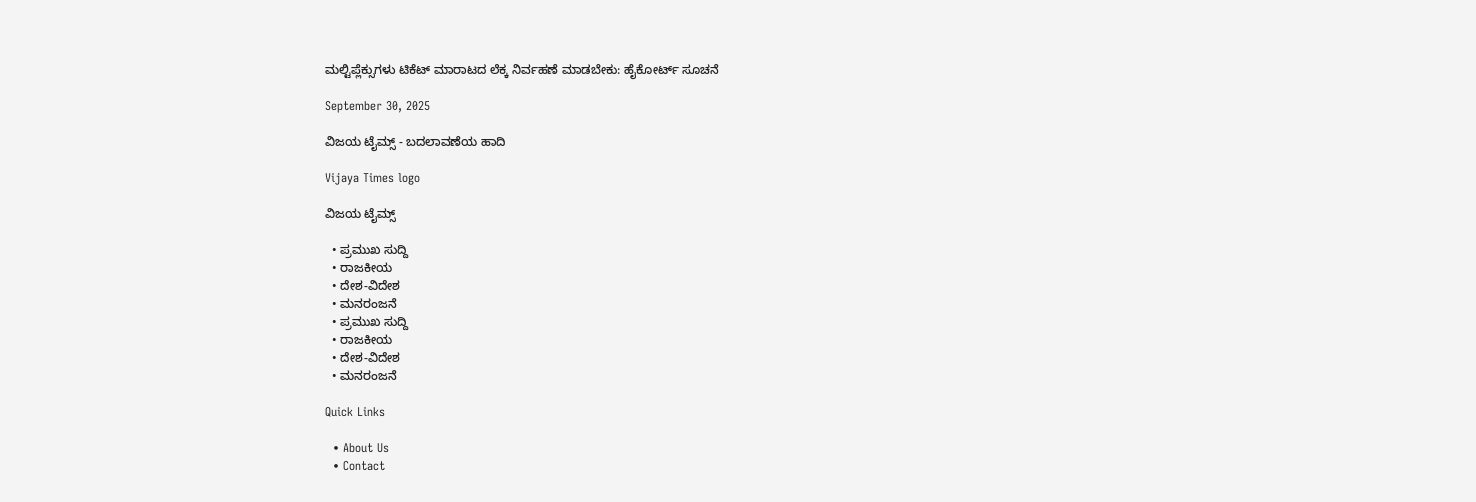ಮಲ್ಟಿಪ್ಲೆಕ್ಸುಗಳು ಟಿಕೆಟ್ ಮಾರಾಟದ ಲೆಕ್ಕ ನಿರ್ವಹಣೆ ಮಾಡಬೇಕು: ಹೈಕೋರ್ಟ್ ಸೂಚನೆ

September 30, 2025

ವಿಜಯ ಟೈಮ್ಸ್‌ - ಬದಲಾವಣೆಯ ಹಾದಿ

Vijaya Times logo

ವಿಜಯ ಟೈಮ್ಸ್‌

  • ಪ್ರಮುಖ ಸುದ್ದಿ
  • ರಾಜಕೀಯ
  • ದೇಶ-ವಿದೇಶ
  • ಮನರಂಜನೆ
  • ಪ್ರಮುಖ ಸುದ್ದಿ
  • ರಾಜಕೀಯ
  • ದೇಶ-ವಿದೇಶ
  • ಮನರಂಜನೆ

Quick Links

  • About Us
  • Contact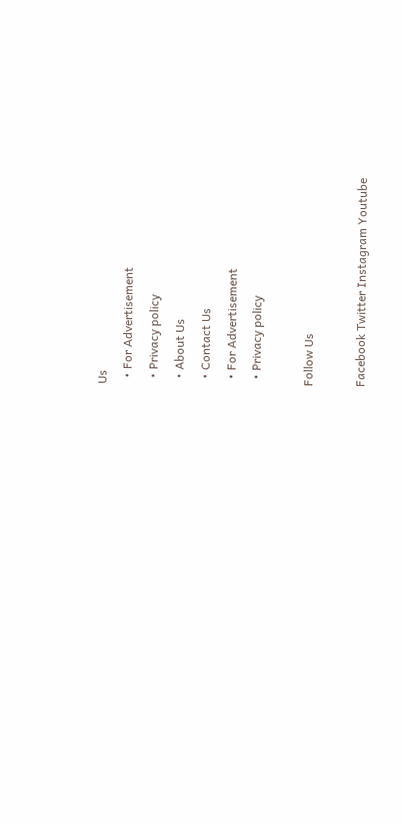Us
  • For Advertisement
  • Privacy policy
  • About Us
  • Contact Us
  • For Advertisement
  • Privacy policy

Follow Us

Facebook Twitter Instagram Youtube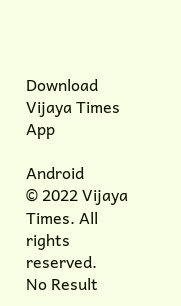Download Vijaya Times App

Android
© 2022 Vijaya Times. All rights reserved.
No Result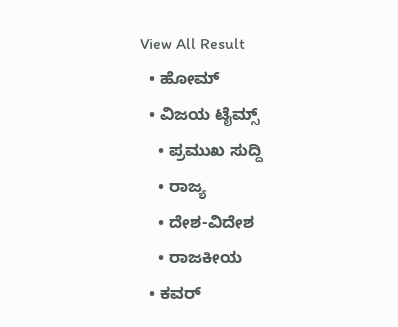View All Result
  • ಹೋಮ್
  • ವಿಜಯ ಟೈಮ್ಸ್‌
    • ಪ್ರಮುಖ ಸುದ್ದಿ
    • ರಾಜ್ಯ
    • ದೇಶ-ವಿದೇಶ
    • ರಾಜಕೀಯ
  • ಕವರ್‌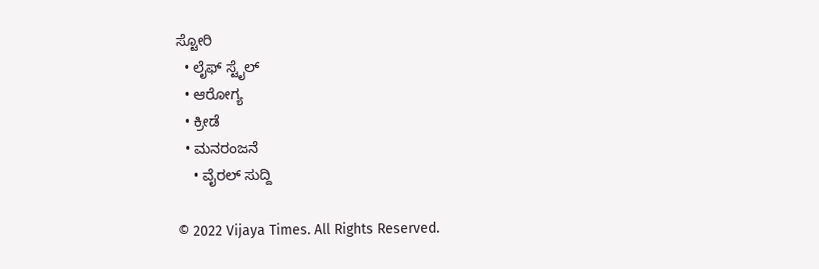ಸ್ಟೋರಿ
  • ಲೈಫ್ ಸ್ಟೈಲ್
  • ಆರೋಗ್ಯ
  • ಕ್ರೀಡೆ
  • ಮನರಂಜನೆ
    • ವೈರಲ್ ಸುದ್ದಿ

© 2022 Vijaya Times. All Rights Reserved.